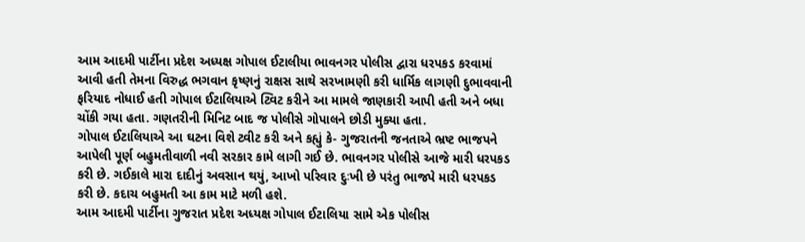આમ આદમી પાર્ટીના પ્રદેશ અધ્યક્ષ ગોપાલ ઈટાલીયા ભાવનગર પોલીસ દ્વારા ધરપકડ કરવામાં આવી હતી તેમના વિરુદ્ધ ભગવાન કૃષ્ણનું રાક્ષસ સાથે સરખામણી કરી ધાર્મિક લાગણી દુભાવવાની ફરિયાદ નોધાઈ હતી ગોપાલ ઈટાલિયાએ ટ્વિટ કરીને આ મામલે જાણકારી આપી હતી અને બધા ચોંકી ગયા હતા. ગણતરીની મિનિટ બાદ જ પોલીસે ગોપાલને છોડી મુક્યા હતા.
ગોપાલ ઈટાલિયાએ આ ઘટના વિશે ટ્વીટ કરી અને કહ્યું કે- ગુજરાતની જનતાએ ભ્રષ્ટ ભાજપને આપેલી પૂર્ણ બહુમતીવાળી નવી સરકાર કામે લાગી ગઈ છે. ભાવનગર પોલીસે આજે મારી ધરપકડ કરી છે. ગઈકાલે મારા દાદીનું અવસાન થયું, આખો પરિવાર દુઃખી છે પરંતુ ભાજપે મારી ધરપકડ કરી છે. કદાચ બહુમતી આ કામ માટે મળી હશે.
આમ આદમી પાર્ટીના ગુજરાત પ્રદેશ અધ્યક્ષ ગોપાલ ઈટાલિયા સામે એક પોલીસ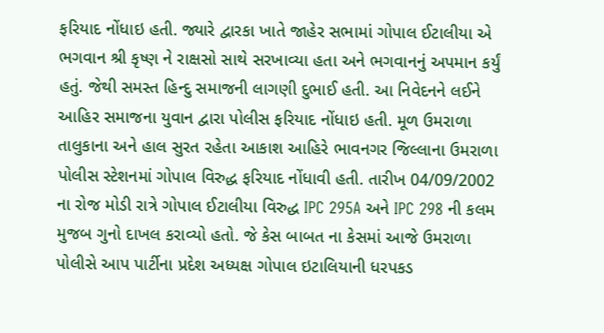ફરિયાદ નોંધાઇ હતી. જ્યારે દ્વારકા ખાતે જાહેર સભામાં ગોપાલ ઈટાલીયા એ ભગવાન શ્રી કૃષ્ણ ને રાક્ષસો સાથે સરખાવ્યા હતા અને ભગવાનનું અપમાન કર્યું હતું. જેથી સમસ્ત હિન્દુ સમાજની લાગણી દુભાઈ હતી. આ નિવેદનને લઈને આહિર સમાજના યુવાન દ્વારા પોલીસ ફરિયાદ નોંધાઇ હતી. મૂળ ઉમરાળા તાલુકાના અને હાલ સુરત રહેતા આકાશ આહિરે ભાવનગર જિલ્લાના ઉમરાળા પોલીસ સ્ટેશનમાં ગોપાલ વિરુદ્ધ ફરિયાદ નોંધાવી હતી. તારીખ 04/09/2002 ના રોજ મોડી રાત્રે ગોપાલ ઈટાલીયા વિરુદ્ધ IPC 295A અને IPC 298 ની કલમ મુજબ ગુનો દાખલ કરાવ્યો હતો. જે કેસ બાબત ના કેસમાં આજે ઉમરાળા પોલીસે આપ પાર્ટીના પ્રદેશ અધ્યક્ષ ગોપાલ ઇટાલિયાની ધરપકડ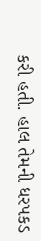કરી હતી. હાલ તેમની ધરપકડ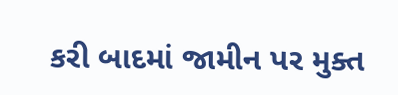કરી બાદમાં જામીન પર મુક્ત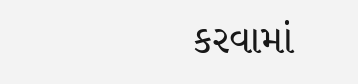કરવામાં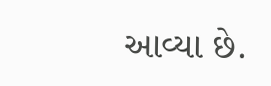આવ્યા છે.